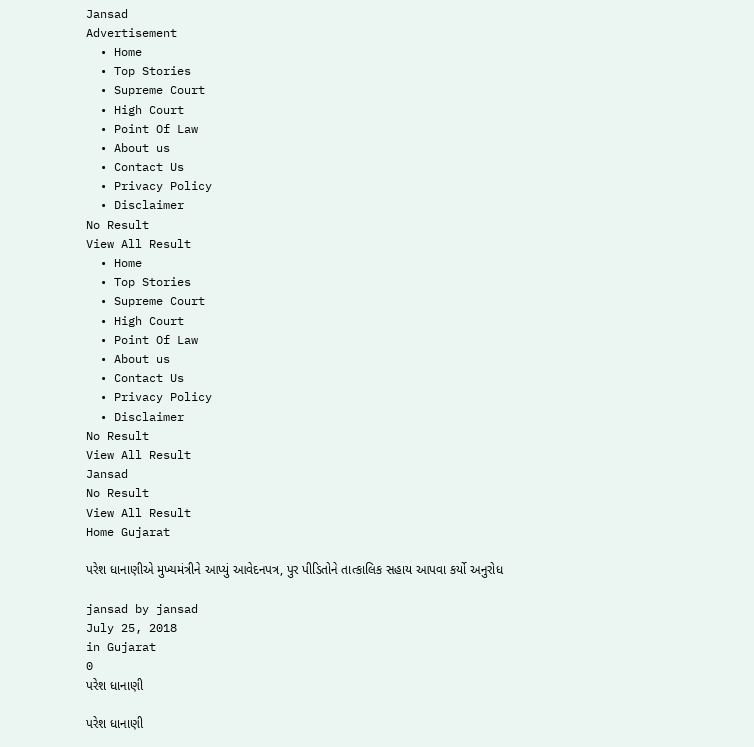Jansad
Advertisement
  • Home
  • Top Stories
  • Supreme Court
  • High Court
  • Point Of Law
  • About us
  • Contact Us
  • Privacy Policy
  • Disclaimer
No Result
View All Result
  • Home
  • Top Stories
  • Supreme Court
  • High Court
  • Point Of Law
  • About us
  • Contact Us
  • Privacy Policy
  • Disclaimer
No Result
View All Result
Jansad
No Result
View All Result
Home Gujarat

પરેશ ધાનાણીએ મુખ્યમંત્રીને આપ્યું આવેદનપત્ર, પુર પીડિતોને તાત્કાલિક સહાય આપવા કર્યો અનુરોધ

jansad by jansad
July 25, 2018
in Gujarat
0
પરેશ ધાનાણી

પરેશ ધાનાણી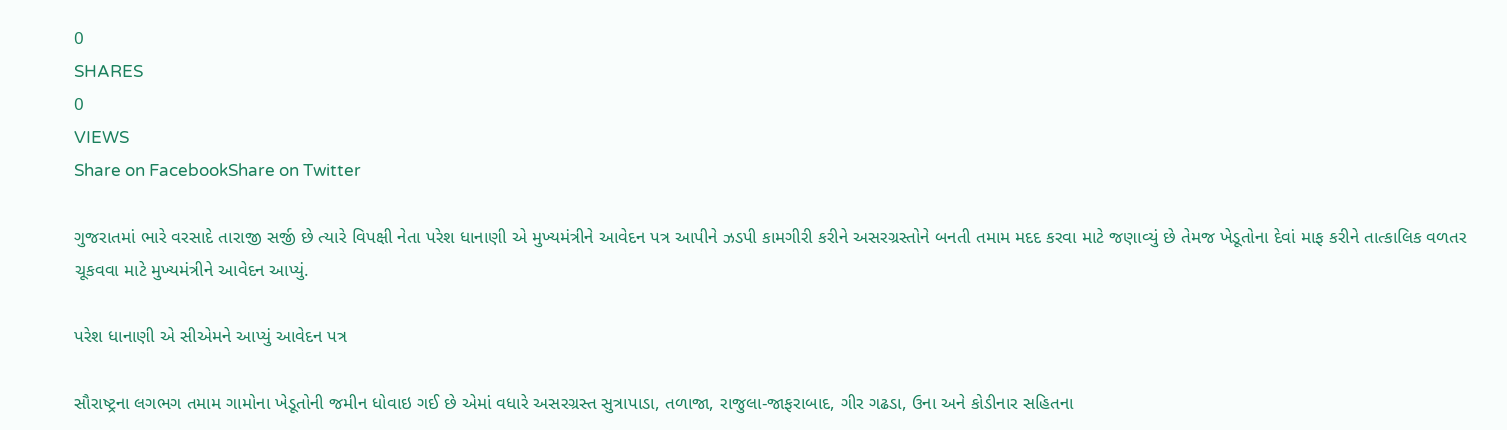0
SHARES
0
VIEWS
Share on FacebookShare on Twitter

ગુજરાતમાં ભારે વરસાદે તારાજી સર્જી છે ત્યારે વિપક્ષી નેતા પરેશ ધાનાણી એ મુખ્યમંત્રીને આવેદન પત્ર આપીને ઝડપી કામગીરી કરીને અસરગ્રસ્તોને બનતી તમામ મદદ કરવા માટે જણાવ્યું છે તેમજ ખેડૂતોના દેવાં માફ કરીને તાત્કાલિક વળતર ચૂકવવા માટે મુખ્યમંત્રીને આવેદન આપ્યું.

પરેશ ધાનાણી એ સીએમને આપ્યું આવેદન પત્ર

સૌરાષ્ટ્રના લગભગ તમામ ગામોના ખેડૂતોની જમીન ધોવાઇ ગઈ છે એમાં વધારે અસરગ્રસ્ત સુત્રાપાડા, તળાજા, રાજુલા-જાફરાબાદ, ગીર ગઢડા, ઉના અને કોડીનાર સહિતના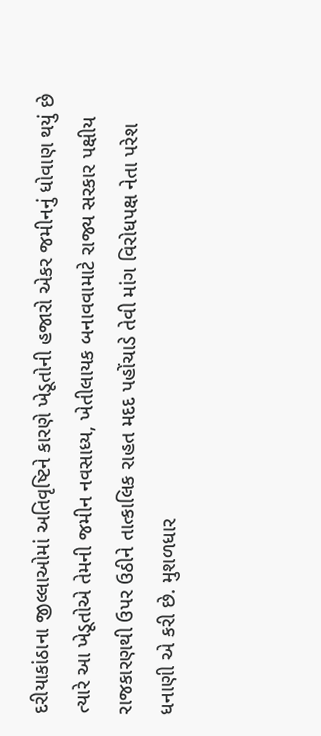દરીયાકાંઠાના જીલ્લાઓમાં અતિવૃષ્ટિને કારણે ખેડૂતોની હજારો એકર જમીનનું ધોવાણ થયું છે ત્યારે આ ખેડૂતોએ તેમની જમીન નવસાધ્ય, ખેતીલાયક બનાવવામાટે રાજ્ય સરકાર પક્ષીય રાજકારણથી ઉપર ઉઠીને તાત્કાલિક રાહત મદદ પહોંચાડે તેવી માંગ વિરોધપક્ષ નેતા પરેશ ધનાણી એ કરી છે. મુશળધાર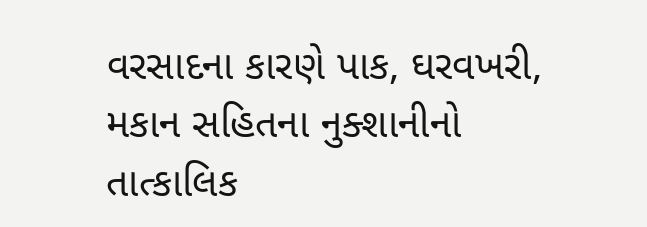વરસાદના કારણે પાક, ઘરવખરી, મકાન સહિતના નુક્શાનીનો તાત્કાલિક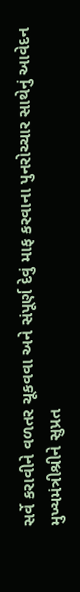સર્વે કરાવીને વળતર ચૂકવવા અને સંપૂર્ણ દેવું માફ કરવાના પુનરોચ્ચાર સાથેનું આવેદન મુખ્યમંત્રીશ્રીને સુપ્રત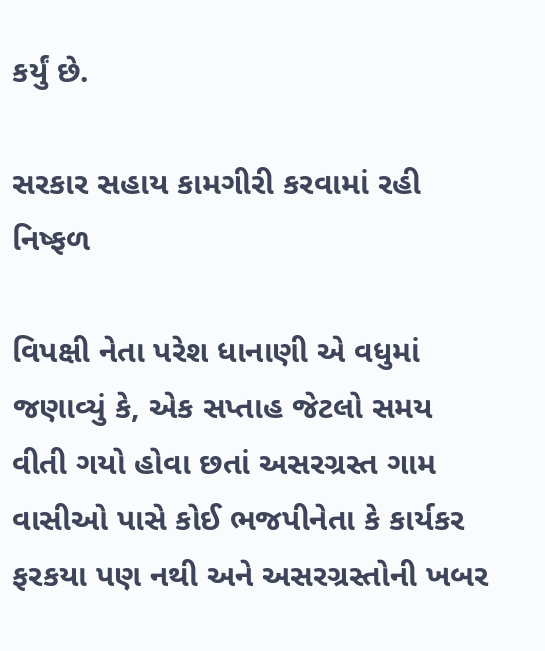કર્યું છે.

સરકાર સહાય કામગીરી કરવામાં રહી નિષ્ફળ

વિપક્ષી નેતા પરેશ ધાનાણી એ વધુમાં જણાવ્યું કે, એક સપ્તાહ જેટલો સમય વીતી ગયો હોવા છતાં અસરગ્રસ્ત ગામ વાસીઓ પાસે કોઈ ભજપીનેતા કે કાર્યકર ફરકયા પણ નથી અને અસરગ્રસ્તોની ખબર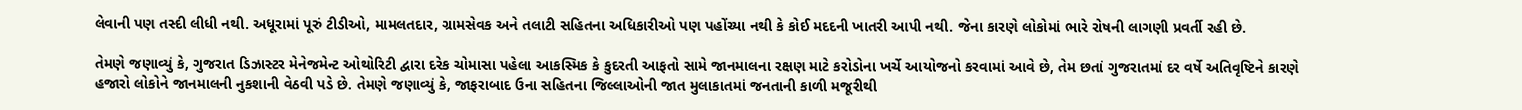લેવાની પણ તસ્દી લીધી નથી. અધૂરામાં પૂરું ટીડીઓ, મામલતદાર, ગ્રામસેવક અને તલાટી સહિતના અધિકારીઓ પણ પહોંચ્યા નથી કે કોઈ મદદની ખાતરી આપી નથી. જેના કારણે લોકોમાં ભારે રોષની લાગણી પ્રવર્તી રહી છે.

તેમણે જણાવ્યું કે, ગુજરાત ડિઝાસ્ટર મેનેજમેન્ટ ઓથોરિટી દ્વારા દરેક ચોમાસા પહેલા આકસ્મિક કે કુદરતી આફતો સામે જાનમાલના રક્ષણ માટે કરોડોના ખર્ચે આયોજનો કરવામાં આવે છે, તેમ છતાં ગુજરાતમાં દર વર્ષે અતિવૃષ્ટિને કારણે હજારો લોકોને જાનમાલની નુકશાની વેઠવી પડે છે. તેમણે જણાવ્યું કે, જાફરાબાદ ઉના સહિતના જિલ્લાઓની જાત મુલાકાતમાં જનતાની કાળી મજૂરીથી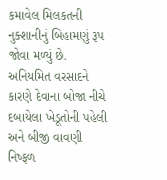કમાવેલ મિલકતની નુક્શાનીનું બિહામણું રૂપ જોવા મળ્યું છે. અનિયમિત વરસાદને કારણે દેવાના બોજા નીચે દબાયેલા ખેડૂતોની પહેલી અને બીજી વાવણી નિષ્ફળ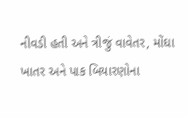નીવડી હતી અને ત્રીજું વાવેતર, મોંઘા ખાતર અને પાક બિયારણોના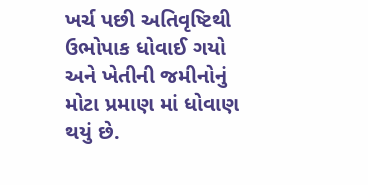ખર્ચ પછી અતિવૃષ્ટિથી ઉભોપાક ધોવાઈ ગયો અને ખેતીની જમીનોનું મોટા પ્રમાણ માં ધોવાણ થયું છે.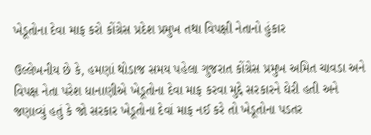ખેડૂતોના દેવા માફ કરો કોંગ્રેસ પ્રદેશ પ્રમુખ તથા વિપક્ષી નેતાનો હુંકાર

ઉલ્લેખનીય છે કે, હમણાં થોડાજ સમય પહેલા ગુજરાત કોંગ્રેસ પ્રમુખ અમિત ચાવડા અને વિપક્ષ નેતા પરેશ ધાનાણીએ ખેડૂતોના દેવા માફ કરવા મુદ્દે સરકારને ઘેરી હતી અને જણાવ્યું હતું કે જો સરકાર ખેડૂતોના દેવાં માફ નઈ કરે તો ખેડૂતોના પડતર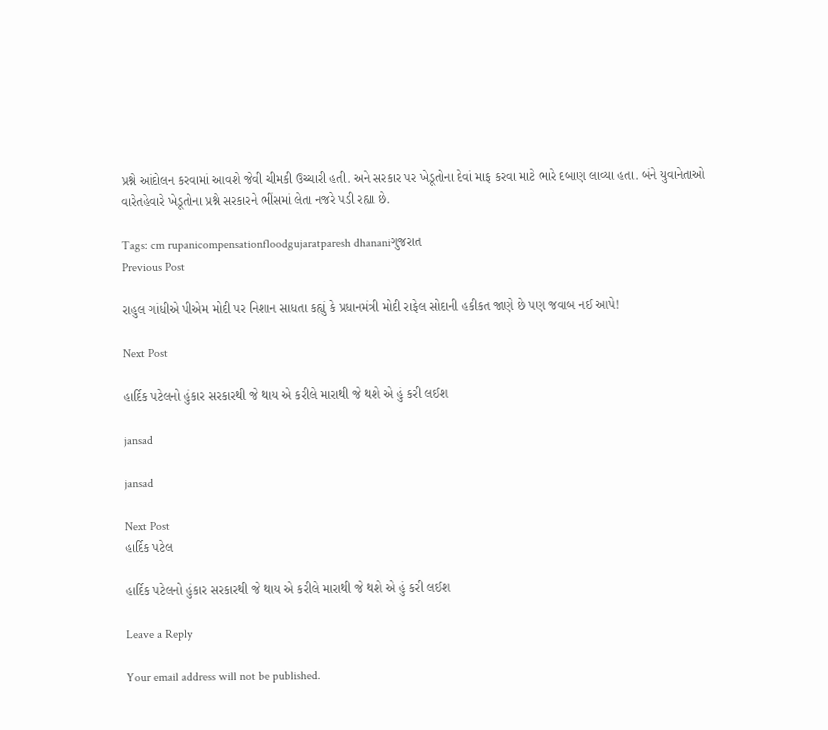પ્રશ્ને આંદોલન કરવામાં આવશે જેવી ચીમકી ઉચ્ચારી હતી. અને સરકાર પર ખેડૂતોના દેવાં માફ કરવા માટે ભારે દબાણ લાવ્યા હતા. બંને યુવાનેતાઓ વારેતહેવારે ખેડૂતોના પ્રશ્ને સરકારને ભીંસમાં લેતા નજરે પડી રહ્યા છે.

Tags: cm rupanicompensationfloodgujaratparesh dhananiગુજરાત
Previous Post

રાહુલ ગાંધીએ પીએમ મોદી પર નિશાન સાધતા કહ્યું કે પ્રધાનમંત્રી મોદી રાફેલ સોદાની હકીકત જાણે છે પણ જવાબ નઈ આપે!

Next Post

હાર્દિક પટેલનો હુંકાર સરકારથી જે થાય એ કરીલે મારાથી જે થશે એ હું કરી લઈશ

jansad

jansad

Next Post
હાર્દિક પટેલ

હાર્દિક પટેલનો હુંકાર સરકારથી જે થાય એ કરીલે મારાથી જે થશે એ હું કરી લઈશ

Leave a Reply

Your email address will not be published.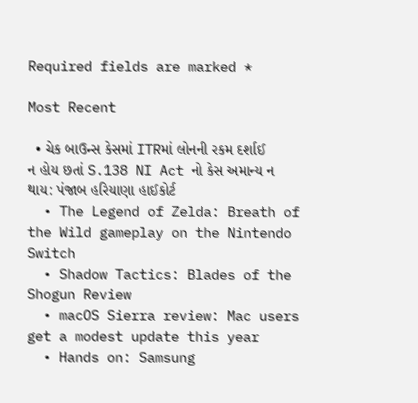Required fields are marked *

Most Recent

  • ચેક બાઉન્સ કેસમાં ITRમાં લોનની રકમ દર્શાઈ ન હોય છતાં S.138 NI Act નો કેસ અમાન્ય ન થાય: પંજાબ હરિયાણા હાઈકોર્ટ
  • The Legend of Zelda: Breath of the Wild gameplay on the Nintendo Switch
  • Shadow Tactics: Blades of the Shogun Review
  • macOS Sierra review: Mac users get a modest update this year
  • Hands on: Samsung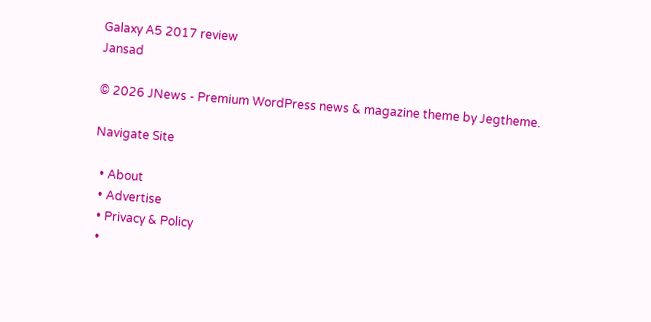Galaxy A5 2017 review
Jansad

© 2026 JNews - Premium WordPress news & magazine theme by Jegtheme.

Navigate Site

  • About
  • Advertise
  • Privacy & Policy
  •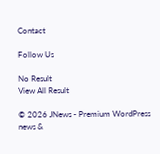Contact

Follow Us

No Result
View All Result

© 2026 JNews - Premium WordPress news &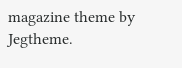magazine theme by Jegtheme.